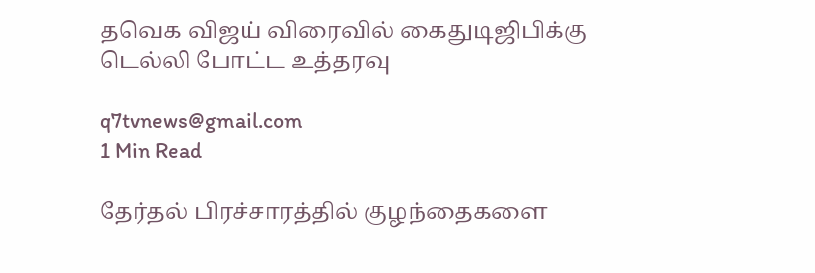தவெக விஜய் விரைவில் கைதுடிஜிபிக்கு டெல்லி போட்ட உத்தரவு

q7tvnews@gmail.com
1 Min Read

தேர்தல் பிரச்சாரத்தில் குழந்தைகளை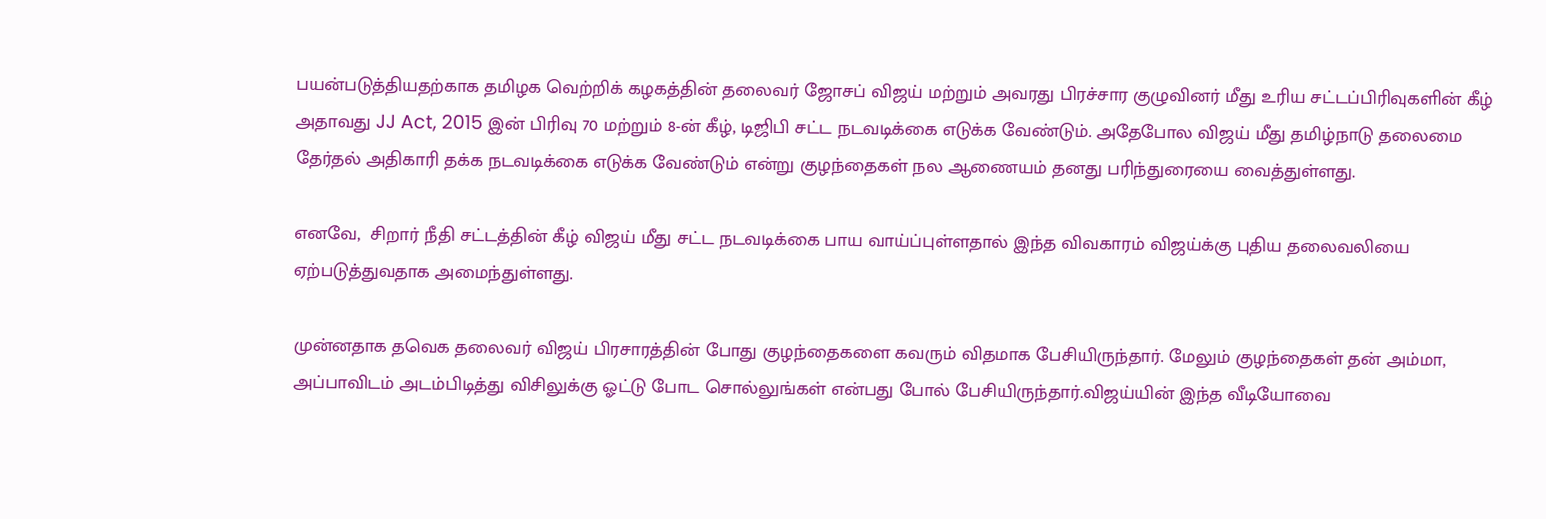பயன்படுத்தியதற்காக தமிழக வெற்றிக் கழகத்தின் தலைவர் ஜோசப் விஜய் மற்றும் அவரது பிரச்சார குழுவினர் மீது உரிய சட்டப்பிரிவுகளின் கீழ் அதாவது JJ Act, 2015 இன் பிரிவு 70 மற்றும் 8-ன் கீழ், டிஜிபி சட்ட நடவடிக்கை எடுக்க வேண்டும். அதேபோல விஜய் மீது தமிழ்நாடு தலைமை தேர்தல் அதிகாரி தக்க நடவடிக்கை எடுக்க வேண்டும் என்று குழந்தைகள் நல ஆணையம் தனது பரிந்துரையை வைத்துள்ளது.

எனவே,  சிறார் நீதி சட்டத்தின் கீழ் விஜய் மீது சட்ட நடவடிக்கை பாய வாய்ப்புள்ளதால் இந்த விவகாரம் விஜய்க்கு புதிய தலைவலியை ஏற்படுத்துவதாக அமைந்துள்ளது.

முன்னதாக தவெக தலைவர் விஜய் பிரசாரத்தின் போது குழந்தைகளை கவரும் விதமாக பேசியிருந்தார். மேலும் குழந்தைகள் தன் அம்மா, அப்பாவிடம் அடம்பிடித்து விசிலுக்கு ஓட்டு போட சொல்லுங்கள் என்பது போல் பேசியிருந்தார்.விஜய்யின் இந்த வீடியோவை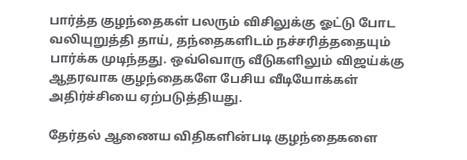பார்த்த குழந்தைகள் பலரும் விசிலுக்கு ஓட்டு போட வலியுறுத்தி தாய், தந்தைகளிடம் நச்சரித்ததையும் பார்க்க முடிந்தது. ஒவ்வொரு வீடுகளிலும் விஜய்க்கு ஆதரவாக குழந்தைகளே பேசிய வீடியோக்கள் அதிர்ச்சியை ஏற்படுத்தியது.

தேர்தல் ஆணைய விதிகளின்படி குழந்தைகளை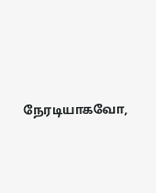நேரடியாகவோ,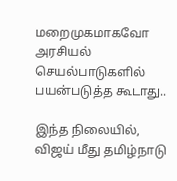மறைமுகமாகவோ அரசியல் செயல்பாடுகளில் பயன்படுத்த கூடாது..

இந்த நிலையில், விஜய் மீது தமிழ்நாடு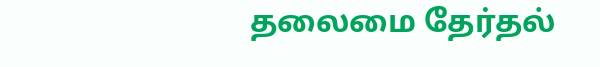தலைமை தேர்தல்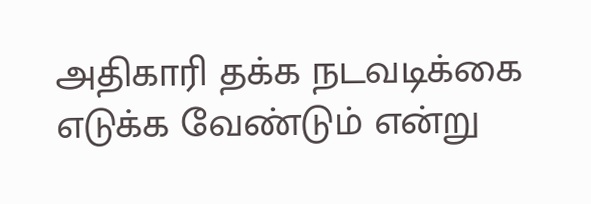அதிகாரி தக்க நடவடிக்கை எடுக்க வேண்டும் என்று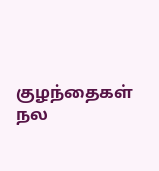குழந்தைகள் நல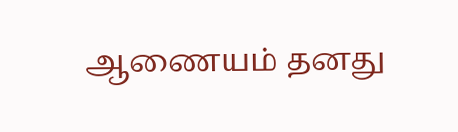ஆணையம் தனது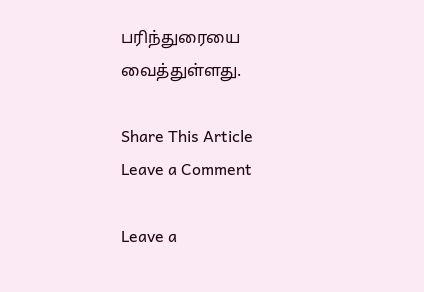பரிந்துரையை வைத்துள்ளது.

Share This Article
Leave a Comment

Leave a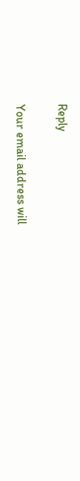Reply

Your email address will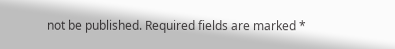not be published. Required fields are marked *